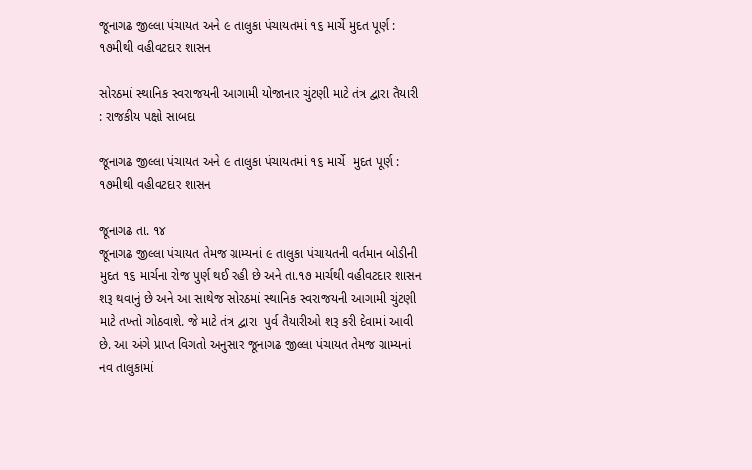જૂનાગઢ જીલ્લા પંચાયત અને ૯ તાલુકા પંચાયતમાં ૧૬ માર્ચે મુદત પૂર્ણ : ૧૭મીથી વહીવટદાર શાસન

સોરઠમાં સ્થાનિક સ્વરાજયની આગામી યોજાનાર ચુંટણી માટે તંત્ર દ્વારા તૈયારી : રાજકીય પક્ષો સાબદા

જૂનાગઢ જીલ્લા પંચાયત અને ૯ તાલુકા પંચાયતમાં ૧૬ માર્ચે  મુદત પૂર્ણ : ૧૭મીથી વહીવટદાર શાસન

જૂનાગઢ તા. ૧૪
જૂનાગઢ જીલ્લા પંચાયત તેમજ ગ્રામ્યનાં ૯ તાલુકા પંચાયતની વર્તમાન બોડીની મુદત ૧૬ માર્ચના રોજ પુર્ણ થઈ રહી છે અને તા.૧૭ માર્ચથી વહીવટદાર શાસન શરૂ થવાનું છે અને આ સાથેજ સોરઠમાં સ્થાનિક સ્વરાજયની આગામી ચુંટણી માટે તખ્તો ગોઠવાશે. જે માટે તંત્ર દ્વારા  પુર્વ તૈયારીઓ શરૂ કરી દેવામાં આવી છે. આ અંગે પ્રાપ્ત વિગતો અનુસાર જૂનાગઢ જીલ્લા પંચાયત તેમજ ગ્રામ્યનાં નવ તાલુકામાં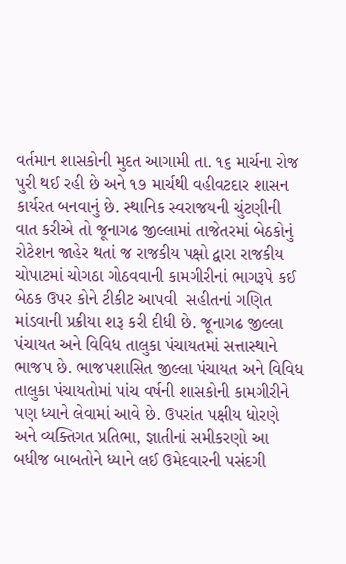વર્તમાન શાસકોની મુદત આગામી તા. ૧૬ માર્ચના રોજ પુરી થઈ રહી છે અને ૧૭ માર્ચથી વહીવટદાર શાસન કાર્યરત બનવાનું છે. સ્થાનિક સ્વરાજયની ચુંટણીની વાત કરીએ તો જૂનાગઢ જીલ્લામાં તાજેતરમાં બેઠકોનું રોટેશન જાહેર થતાં જ રાજકીય પક્ષો દ્વારા રાજકીય ચોપાટમાં ચોગઠા ગોઠવવાની કામગીરીનાં ભાગરૂપે કઈ બેઠક ઉપર કોને ટીકીટ આપવી  સહીતનાં ગણિત માંડવાની પ્રક્રીયા શરૂ કરી દીધી છે. જૂનાગઢ જીલ્લા પંચાયત અને વિવિધ તાલુકા પંચાયતમાં સત્તાસ્થાને ભાજપ છે. ભાજપશાસિત જીલ્લા પંચાયત અને વિવિધ તાલુકા પંચાયતોમાં પાંચ વર્ષની શાસકોની કામગીરીને પણ ધ્યાને લેવામાં આવે છે. ઉપરાંત પક્ષીય ધોરણે અને વ્યક્તિગત પ્રતિભા, જ્ઞાતીનાં સમીકરણો આ બધીજ બાબતોને ધ્યાને લઈ ઉમેદવારની પસંદગી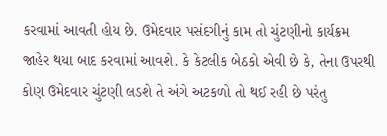કરવામાં આવતી હોય છે. ઉમેદવાર પસંદગીનું કામ તો ચુંટણીનો કાર્યક્રમ જાહેર થયા બાદ કરવામાં આવશે. કે કેટલીક બેઠકો એવી છે કે, તેના ઉપરથી કોણ ઉમેદવાર ચુંટણી લડશે તે અંગે અટકળો તો થઈ રહી છે પરંતુ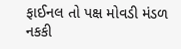ફાઈનલ તો પક્ષ મોવડી મંડળ નકકી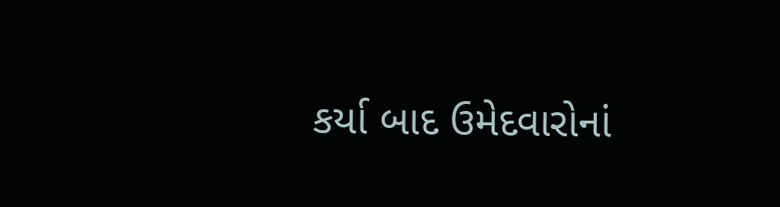કર્યા બાદ ઉમેદવારોનાં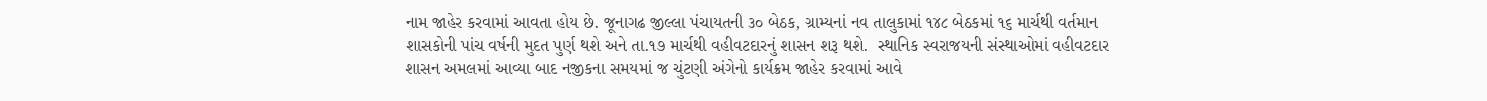નામ જાહેર કરવામાં આવતા હોય છે. જૂનાગઢ જીલ્લા પંચાયતની ૩૦ બેઠક, ગ્રામ્યનાં નવ તાલુકામાં ૧૪૮ બેઠકમાં ૧૬ માર્ચથી વર્તમાન શાસકોની પાંચ વર્ષની મુદત પુર્ણ થશે અને તા.૧૭ માર્ચથી વહીવટદારનું શાસન શરૂ થશે.  સ્થાનિક સ્વરાજયની સંસ્થાઓમાં વહીવટદાર શાસન અમલમાં આવ્યા બાદ નજીકના સમયમાં જ ચુંટણી અંગેનો કાર્યક્રમ જાહેર કરવામાં આવે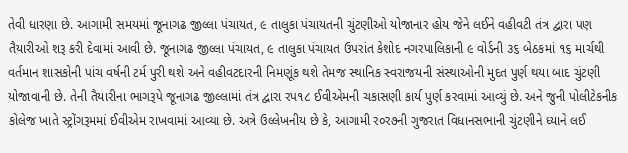તેવી ધારણા છે. આગામી સમયમાં જૂનાગઢ જીલ્લા પંચાયત, ૯ તાલુકા પંચાયતની ચુંટણીઓ યોજાનાર હોય જેને લઈને વહીવટી તંત્ર દ્વારા પણ તૈયારીઓ શરૂ કરી દેવામાં આવી છે. જૂનાગઢ જીલ્લા પંચાયત, ૯ તાલુકા પંચાયત ઉપરાંત કેશોદ નગરપાલિકાની ૯ વોર્ડની ૩૬ બેઠકમાં ૧૬ માર્ચથી વર્તમાન શાસકોની પાંચ વર્ષની ટર્મ પુરી થશે અને વહીવટદારની નિમણૂંક થશે તેમજ સ્થાનિક સ્વરાજયની સંસ્થાઓની મુદત પુર્ણ થયા બાદ ચુંટણી યોજાવાની છે. તેની તૈયારીના ભાગરૂપે જૂનાગઢ જીલ્લામાં તંત્ર દ્વારા રપ૧૮ ઈવીએમની ચકાસણી કાર્ય પુર્ણ કરવામાં આવ્યું છે. અને જુની પોલીટેકનીક કોલેજ ખાતે સ્ટ્રોંગરૂમમાં ઈવીએમ રાખવામાં આવ્યા છે. અત્રે ઉલ્લેખનીય છે કે, આગામી ર૦ર૭ની ગુજરાત વિધાનસભાની ચુંટણીને ધ્યાને લઈ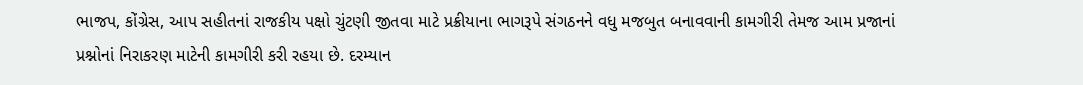ભાજપ, કોંગ્રેસ, આપ સહીતનાં રાજકીય પક્ષો ચુંટણી જીતવા માટે પ્રક્રીયાના ભાગરૂપે સંગઠનને વધુ મજબુત બનાવવાની કામગીરી તેમજ આમ પ્રજાનાં પ્રશ્નોનાં નિરાકરણ માટેની કામગીરી કરી રહયા છે. દરમ્યાન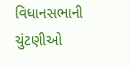વિધાનસભાની ચુંટણીઓ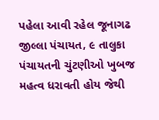પહેલા આવી રહેલ જૂનાગઢ જીલ્લા પંચાયત, ૯ તાલુકા પંચાયતની ચુંટણીઓ ખુબજ મહત્વ ધરાવતી હોય જેથી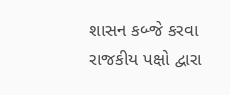શાસન કબ્જે કરવા રાજકીય પક્ષો દ્વારા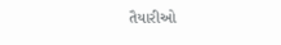તૈયારીઓ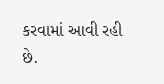કરવામાં આવી રહી  છે.